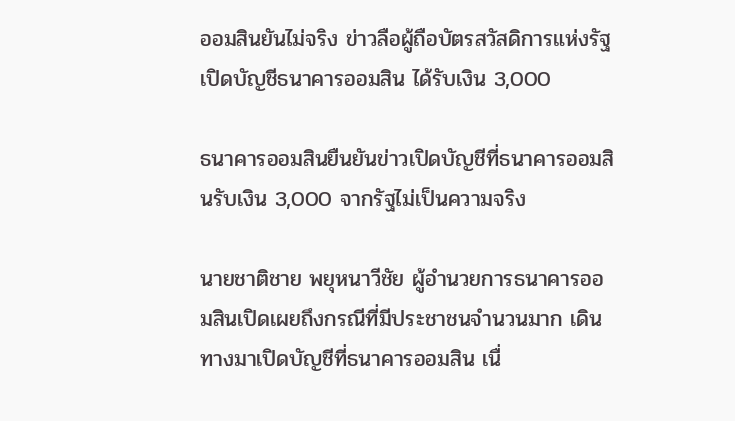ออมสินยันไม่จริง ข่าวลือผู้ถือบัตรสวัสดิการแห่งรัฐเปิดบัญชีธนาคารออมสิน ได้รับเงิน 3,000

ธนาคารออมสินยืนยันข่าวเปิดบัญชีที่ธนาคารออมสินรับเงิน 3,000 จากรัฐไม่เป็นความจริง

นายชาติชาย พยุหนาวีชัย ผู้อำนวยการธนาคารออมสินเปิดเผยถึงกรณีที่มีประชาชนจำนวนมาก เดินทางมาเปิดบัญชีที่ธนาคารออมสิน เนื่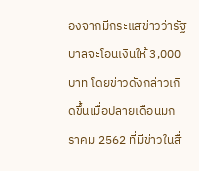องจากมีกระแสข่าวว่ารัฐบาลจะโอนเงินให้ 3,000 บาท โดยข่าวดังกล่าวเกิดขึ้นเมื่อปลายเดือนมกราคม 2562 ที่มีข่าวในสื่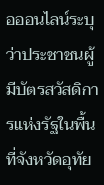อออนไลน์ระบุว่าประชาชนผู้มีบัตรสวัสดิการแห่งรัฐในพื้นที่จังหวัดอุทัย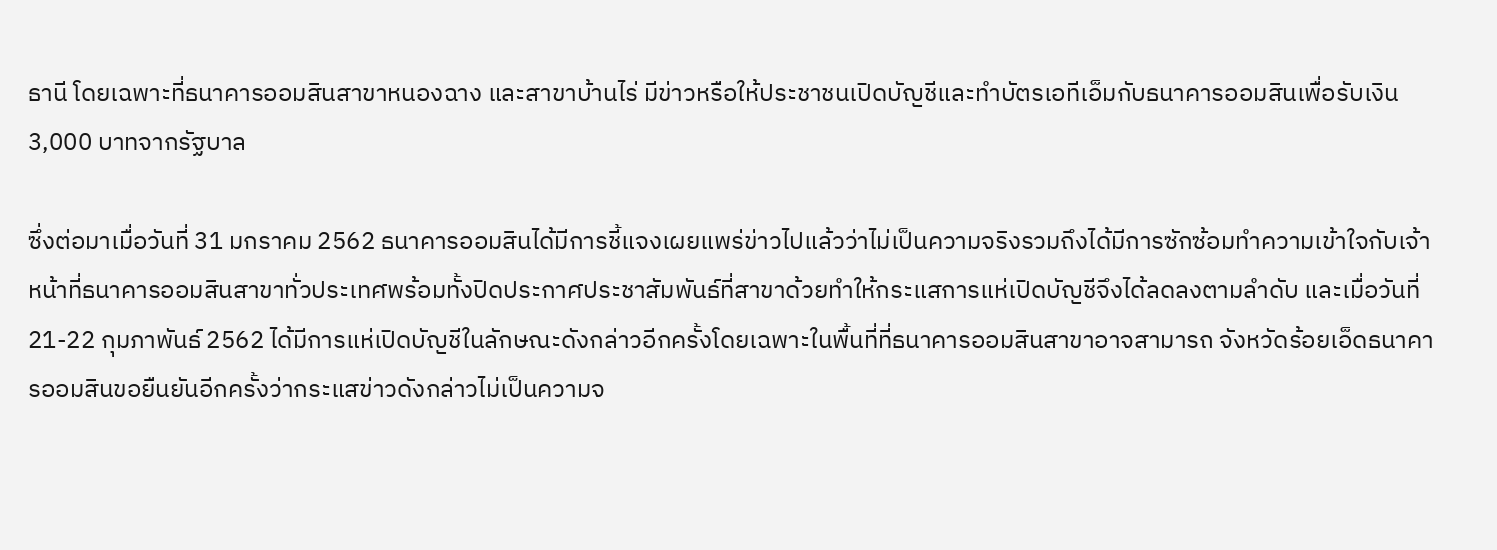ธานี โดยเฉพาะที่ธนาคารออมสินสาขาหนองฉาง และสาขาบ้านไร่ มีข่าวหรือให้ประชาชนเปิดบัญชีและทำบัตรเอทีเอ็มกับธนาคารออมสินเพื่อรับเงิน 3,000 บาทจากรัฐบาล

ซึ่งต่อมาเมื่อวันที่ 31 มกราคม 2562 ธนาคารออมสินได้มีการชี้แจงเผยแพร่ข่าวไปแล้วว่าไม่เป็นความจริงรวมถึงได้มีการซักซ้อมทำความเข้าใจกับเจ้าหน้าที่ธนาคารออมสินสาขาทั่วประเทศพร้อมทั้งปิดประกาศประชาสัมพันธ์ที่สาขาด้วยทำให้กระแสการแห่เปิดบัญชีจึงได้ลดลงตามลำดับ และเมื่อวันที่ 21-22 กุมภาพันธ์ 2562 ได้มีการแห่เปิดบัญชีในลักษณะดังกล่าวอีกครั้งโดยเฉพาะในพื้นที่ที่ธนาคารออมสินสาขาอาจสามารถ จังหวัดร้อยเอ็ดธนาคารออมสินขอยืนยันอีกครั้งว่ากระแสข่าวดังกล่าวไม่เป็นความจ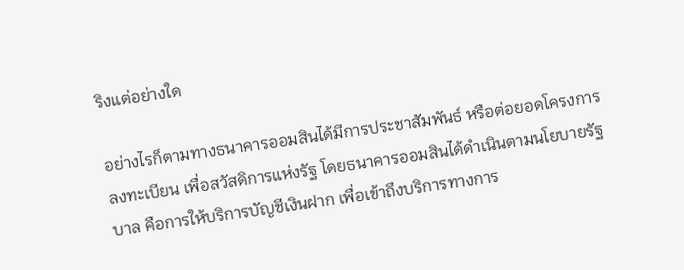ริงแต่อย่างใด

อย่างไรก็ตามทางธนาคารออมสินได้มีการประชาสัมพันธ์ หรือต่อยอดโครงการลงทะเบียน เพื่อสวัสดิการแห่งรัฐ โดยธนาคารออมสินได้ดำเนินตามนโยบายรัฐบาล คือการให้บริการบัญชีเงินฝาก เพื่อเข้าถึงบริการทางการ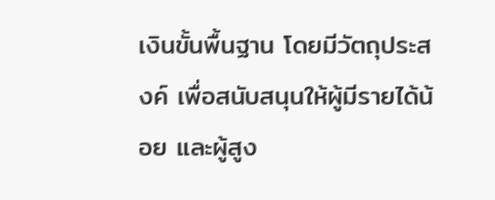เงินขั้นพื้นฐาน โดยมีวัตถุประสงค์ เพื่อสนับสนุนให้ผู้มีรายได้น้อย และผู้สูง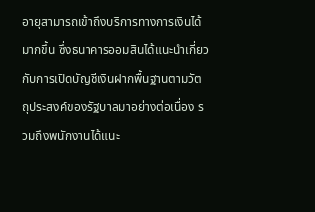อายุสามารถเข้าถึงบริการทางการเงินได้มากขึ้น ซึ่งธนาคารออมสินได้แนะนำเกี่ยวกับการเปิดบัญชีเงินฝากพื้นฐานตามวัตถุประสงค์ของรัฐบาลมาอย่างต่อเนื่อง รวมถึงพนักงานได้แนะ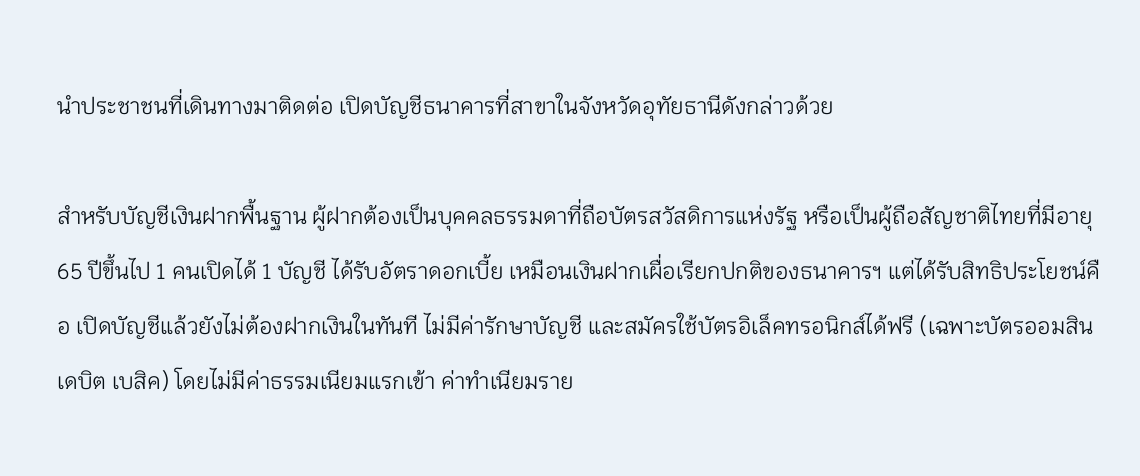นำประชาชนที่เดินทางมาติดต่อ เปิดบัญชีธนาคารที่สาขาในจังหวัดอุทัยธานีดังกล่าวด้วย

สำหรับบัญชีเงินฝากพื้นฐาน ผู้ฝากต้องเป็นบุคคลธรรมดาที่ถือบัตรสวัสดิการแห่งรัฐ หรือเป็นผู้ถือสัญชาติไทยที่มีอายุ 65 ปีขึ้นไป 1 คนเปิดได้ 1 บัญชี ได้รับอัตราดอกเบี้ย เหมือนเงินฝากเผื่อเรียกปกติของธนาคารฯ แต่ได้รับสิทธิประโยชน์คือ เปิดบัญชีแล้วยังไม่ต้องฝากเงินในทันที ไม่มีค่ารักษาบัญชี และสมัครใช้บัตรอิเล็คทรอนิกส์ได้ฟรี (เฉพาะบัตรออมสิน เดบิต เบสิค) โดยไม่มีค่าธรรมเนียมแรกเข้า ค่าทำเนียมราย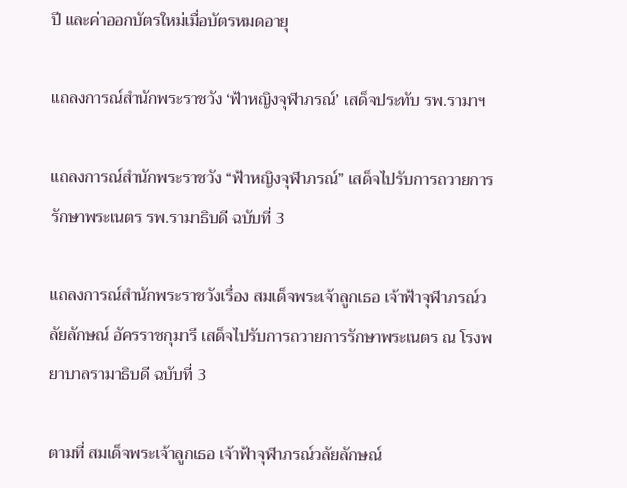ปี และค่าออกบัตรใหม่เมื่อบัตรหมดอายุ

แถลงการณ์สำนักพระราชวัง ‘ฟ้าหญิงจุฬาภรณ์’ เสด็จประทับ รพ.รามาฯ

แถลงการณ์สำนักพระราชวัง “ฟ้าหญิงจุฬาภรณ์” เสด็จไปรับการถวายการรักษาพระเนตร รพ.รามาธิบดี ฉบับที่ 3

แถลงการณ์สำนักพระราชวังเรื่อง สมเด็จพระเจ้าลูกเธอ เจ้าฟ้าจุฬาภรณ์วลัยลักษณ์ อัครราชกุมารี เสด็จไปรับการถวายการรักษาพระเนตร ณ โรงพยาบาลรามาธิบดี ฉบับที่ 3

ตามที่ สมเด็จพระเจ้าลูกเธอ เจ้าฟ้าจุฬาภรณ์วลัยลักษณ์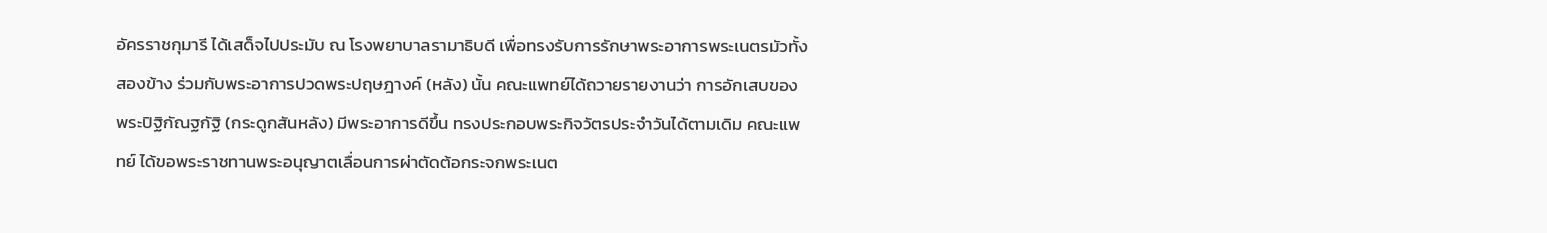อัครราชกุมารี ได้เสด็จไปประมับ ณ โรงพยาบาลรามาธิบดี เพื่อทรงรับการรักษาพระอาการพระเนตรมัวทั้งสองข้าง ร่วมกับพระอาการปวดพระปฤษฎางค์ (หลัง) นั้น คณะแพทย์ได้ถวายรายงานว่า การอักเสบของพระปิฐิกัณฐกัฐิ (กระดูกสันหลัง) มีพระอาการดีขึ้น ทรงประกอบพระกิจวัตรประจำวันได้ตามเดิม คณะแพทย์ ได้ขอพระราชทานพระอนุญาตเลื่อนการผ่าตัดต้อกระจกพระเนต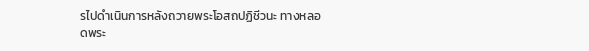รไปดำเนินการหลังถวายพระโอสถปฏิชีวนะ ทางหลอดพระ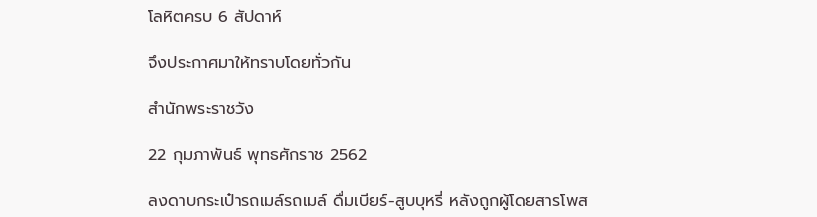โลหิตครบ 6 สัปดาห์

จึงประกาศมาให้ทราบโดยทั่วกัน

สำนักพระราชวัง

22 กุมภาพันธ์ พุทธศักราช 2562

ลงดาบกระเป๋ารถเมล์รถเมล์ ดื่มเบียร์-สูบบุหรี่ หลังถูกผู้โดยสารโพส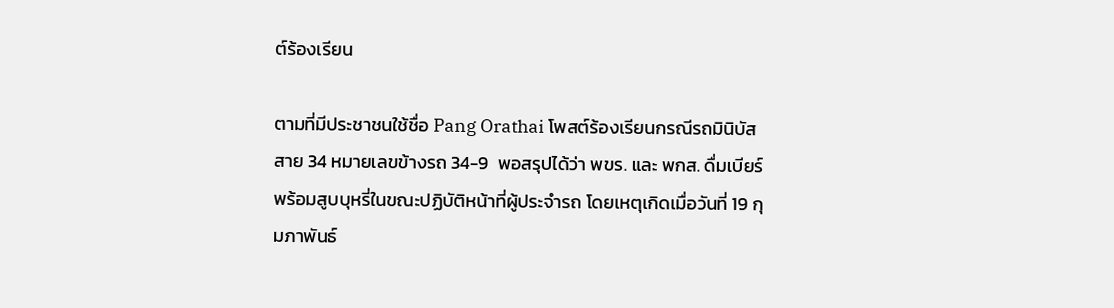ต์ร้องเรียน

ตามที่มีประชาชนใช้ชื่อ Pang Orathai โพสต์ร้องเรียนกรณีรถมินิบัส สาย 34 หมายเลขข้างรถ 34-9  พอสรุปได้ว่า พขร. และ พกส. ดื่มเบียร์พร้อมสูบบุหรี่ในขณะปฏิบัติหน้าที่ผู้ประจำรถ โดยเหตุเกิดเมื่อวันที่ 19 กุมภาพันธ์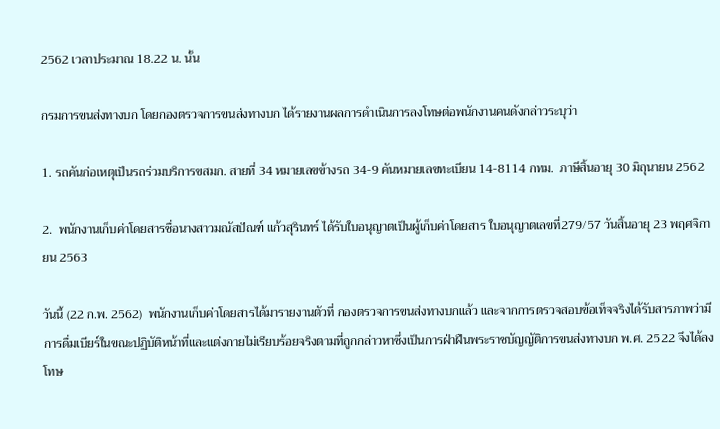2562 เวลาประมาณ 18.22 น. นั้น

กรมการขนส่งทางบก โดยกองตรวจการขนส่งทางบก ได้รายงานผลการดำเนินการลงโทษต่อพนักงานคนดังกล่าวระบุว่า

1. รถคันก่อเหตุเป็นรถร่วมบริการขสมก. สายที่ 34 หมายเลขข้างรถ 34-9 คันหมายเลขทะเบียน 14-8114 กทม.  ภาษีสิ้นอายุ 30 มิถุนายน 2562

2.  พนักงานเก็บค่าโดยสารชื่อนางสาวมณัสปัณฑ์ แก้วสุรินทร์ ได้รับใบอนุญาตเป็นผู้เก็บค่าโดยสาร ใบอนุญาตเลขที่279/57 วันสิ้นอายุ 23 พฤศจิกายน 2563

วันนี้ (22 ก.พ. 2562)  พนักงานเก็บค่าโดยสารได้มารายงานตัวที่ กองตรวจการขนส่งทางบกแล้ว และจากการตรวจสอบข้อเท็จจริงได้รับสารภาพว่ามีการดื่มเบียร์ในขณะปฏิบัติหน้าที่และแต่งกายไม่เรียบร้อยจริงตามที่ถูกกล่าวหาซึ่งเป็นการฝ่าฝืนพระราชบัญญัติการขนส่งทางบก พ.ศ. 2522 จึงได้ลงโทษ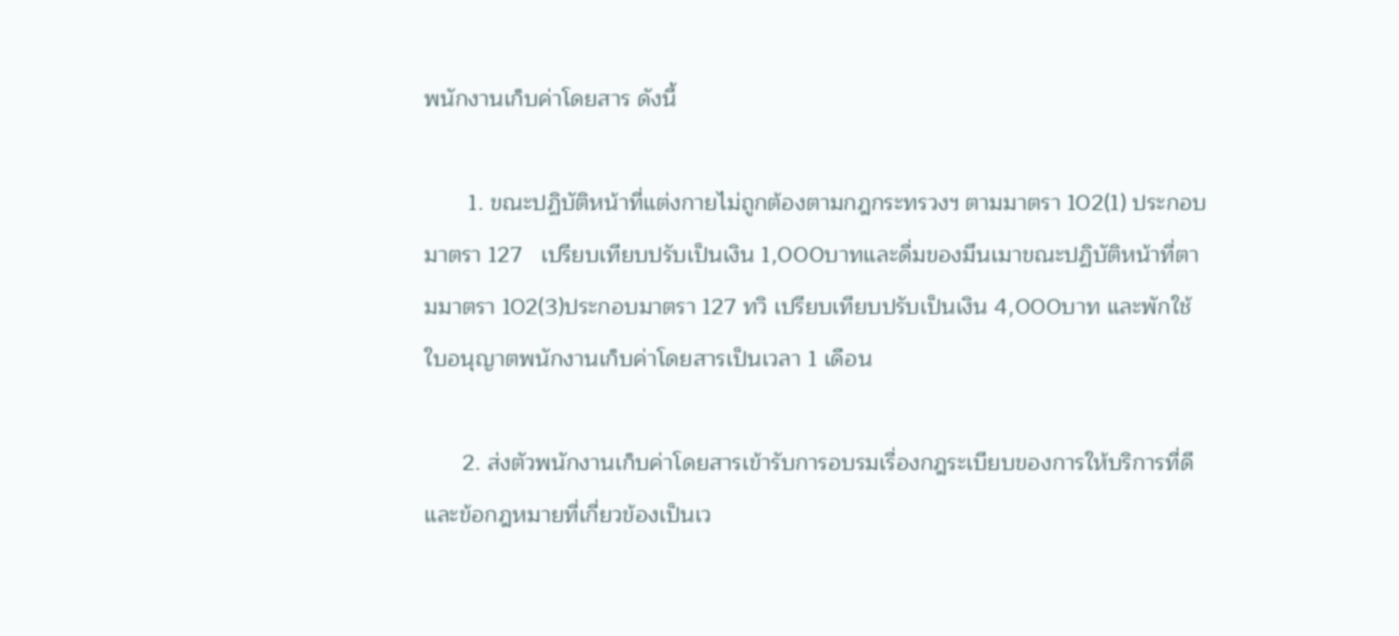พนักงานเก็บค่าโดยสาร ดังนี้

       1. ขณะปฏิบัติหน้าที่แต่งกายไม่ถูกต้องตามกฎกระทรวงฯ ตามมาตรา 102(1) ประกอบมาตรา 127   เปรียบเทียบปรับเป็นเงิน 1,000บาทและดื่มของมึนเมาขณะปฏิบัติหน้าที่ตามมาตรา 102(3)ประกอบมาตรา 127 ทวิ เปรียบเทียบปรับเป็นเงิน 4,000บาท และพักใช้ใบอนุญาตพนักงานเก็บค่าโดยสารเป็นเวลา 1 เดือน

      2. ส่งตัวพนักงานเก็บค่าโดยสารเข้ารับการอบรมเรื่องกฎระเบียบของการให้บริการที่ดีและข้อกฎหมายที่เกี่ยวข้องเป็นเว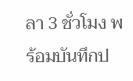ลา 3 ชั่วโมง พร้อมบันทึกป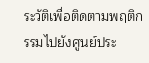ระวัติเพื่อติดตามพฤติกรรมไปยังศูนย์ประ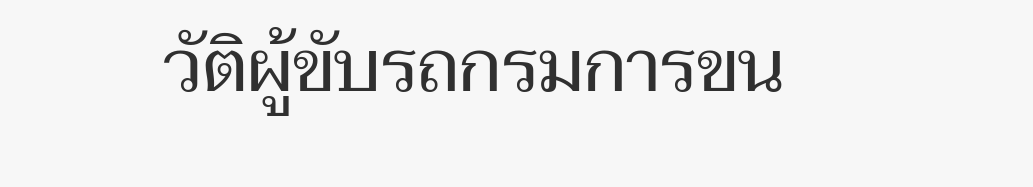วัติผู้ขับรถกรมการขน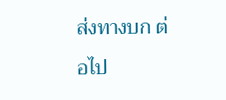ส่งทางบก ต่อไป